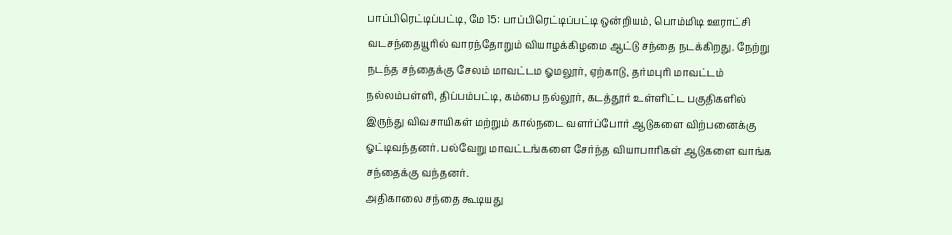பாப்பிரெட்டிப்பட்டி, மே 15: பாப்பிரெட்டிப்பட்டி ஒன்றியம், பொம்மிடி ஊராட்சி வடசந்தையூரில் வாரந்தோறும் வியாழக்கிழமை ஆட்டு சந்தை நடக்கிறது. நேற்று நடந்த சந்தைக்கு சேலம் மாவட்டம ஓமலூர், ஏற்காடு, தர்மபுரி மாவட்டம் நல்லம்பள்ளி, திப்பம்பட்டி, கம்பை நல்லூர், கடத்தூர் உள்ளிட்ட பகுதிகளில் இருந்து விவசாயிகள் மற்றும் கால்நடை வளர்ப்போர் ஆடுகளை விற்பனைக்கு ஓட்டிவந்தனர். பல்வேறு மாவட்டங்களை சேர்ந்த வியாபாரிகள் ஆடுகளை வாங்க சந்தைக்கு வந்தனர்.
அதிகாலை சந்தை கூடியது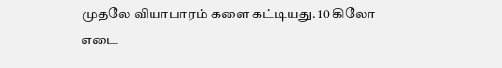முதலே வியாபாரம் களை கட்டியது. 10 கிலோ எடை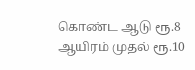கொண்ட ஆடு ரூ.8 ஆயிரம் முதல் ரூ.10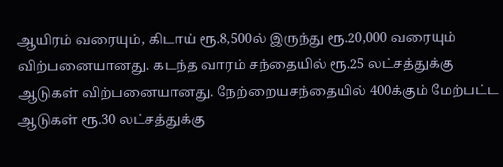ஆயிரம் வரையும், கிடாய் ரூ.8,500ல் இருந்து ரூ.20,000 வரையும் விற்பனையானது. கடந்த வாரம் சந்தையில் ரூ.25 லட்சத்துக்கு ஆடுகள் விற்பனையானது. நேற்றையசந்தையில் 400க்கும் மேற்பட்ட ஆடுகள் ரூ.30 லட்சத்துக்கு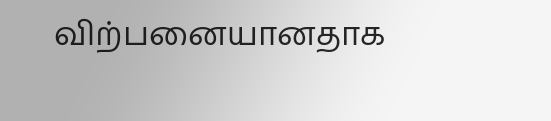விற்பனையானதாக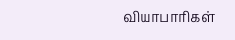வியாபாரிகள்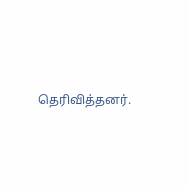தெரிவித்தனர்.